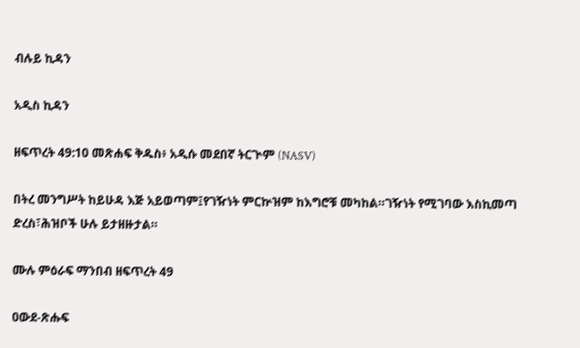ብሉይ ኪዳን

አዲስ ኪዳን

ዘፍጥረት 49:10 መጽሐፍ ቅዱስ፥ አዲሱ መደበኛ ትርጒም (NASV)

በትረ መንግሥት ከይሁዳ እጅ አይወጣም፤የገዥነት ምርኵዝም ከእግሮቹ መካከል።ገዥነት የሚገባው እስኪመጣ ድረስ፣ሕዝቦች ሁሉ ይታዘዙታል።

ሙሉ ምዕራፍ ማንበብ ዘፍጥረት 49

ዐውደ-ጽሑፍ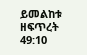ይመልከቱ ዘፍጥረት 49:10